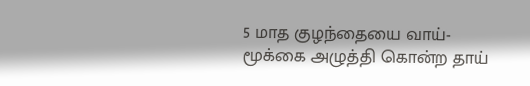5 மாத குழந்தையை வாய்-மூக்கை அழுத்தி கொன்ற தாய்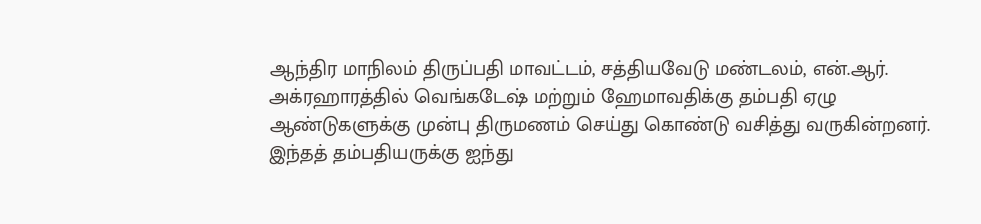ஆந்திர மாநிலம் திருப்பதி மாவட்டம், சத்தியவேடு மண்டலம், என்.ஆர். அக்ரஹாரத்தில் வெங்கடேஷ் மற்றும் ஹேமாவதிக்கு தம்பதி ஏழு ஆண்டுகளுக்கு முன்பு திருமணம் செய்து கொண்டு வசித்து வருகின்றனர். இந்தத் தம்பதியருக்கு ஐந்து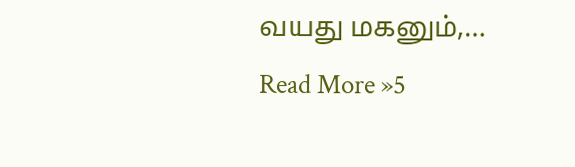வயது மகனும்,… Read More »5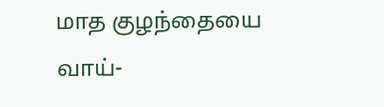மாத குழந்தையை வாய்-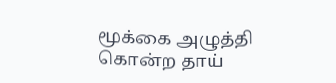மூக்கை அழுத்தி கொன்ற தாய்